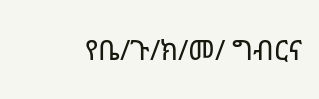የቤ/ጉ/ክ/መ/ ግብርና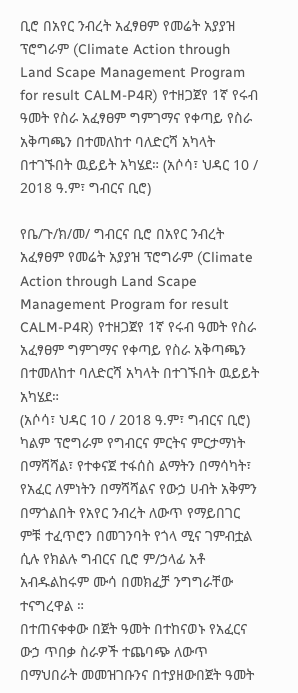ቢሮ በአየር ንብረት አፈፃፀም የመሬት አያያዝ ፕሮግራም (Climate Action through Land Scape Management Program for result CALM-P4R) የተዘጋጀየ 1ኛ የሩብ ዓመት የስራ አፈፃፀም ግምገማና የቀጣይ የስራ አቅጣጫን በተመለከተ ባለድርሻ አካላት በተገኙበት ዉይይት አካሄደ። (አሶሳ፣ ህዳር 10 / 2018 ዓ.ም፣ ግብርና ቢሮ)

የቤ/ጉ/ክ/መ/ ግብርና ቢሮ በአየር ንብረት አፈፃፀም የመሬት አያያዝ ፕሮግራም (Climate Action through Land Scape Management Program for result CALM-P4R) የተዘጋጀየ 1ኛ የሩብ ዓመት የስራ አፈፃፀም ግምገማና የቀጣይ የስራ አቅጣጫን በተመለከተ ባለድርሻ አካላት በተገኙበት ዉይይት አካሄደ።
(አሶሳ፣ ህዳር 10 / 2018 ዓ.ም፣ ግብርና ቢሮ)
ካልም ፕሮግራም የግብርና ምርትና ምርታማነት በማሻሻል፣ የተቀናጀ ተፋሰስ ልማትን በማሳካት፣ የአፈር ለምነትን በማሻሻልና የውኃ ሀብት አቅምን በማጎልበት የአየር ንብረት ለውጥ የማይበገር ምቹ ተፈጥሮን በመገንባት የጎላ ሚና ገምብቷል ሲሉ የክልሉ ግብርና ቢሮ ም/ኃላፊ አቶ አብዱልከሩም ሙሳ በመክፈቻ ንግግራቸው ተናግረዋል ።
በተጠናቀቀው በጀት ዓመት በተከናወኑ የአፈርና ውኃ ጥበቃ ስራዎች ተጨባጭ ለውጥ በማህበራት መመዝገቡንና በተያዘውበጀት ዓመት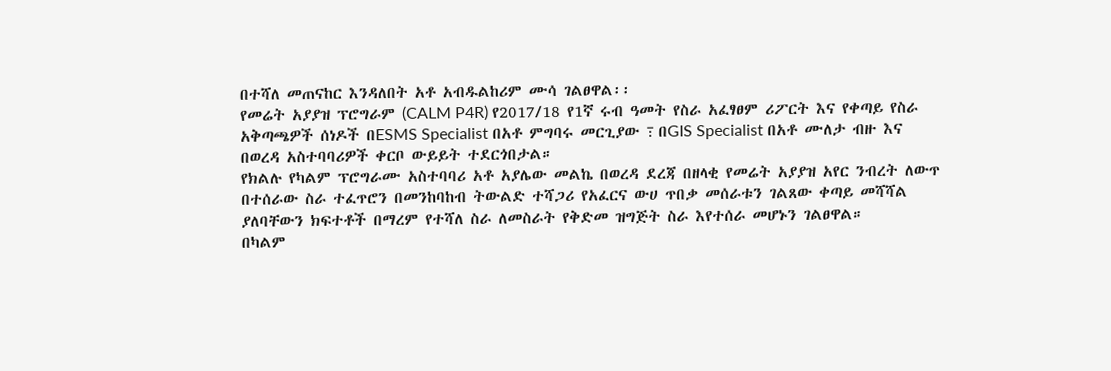በተሻለ መጠናከር እንዳለበት አቶ አብዱልከሪም ሙሳ ገልፀዋል፡፡
የመሬት አያያዝ ፕሮግራም (CALM P4R) የ2017/18 የ1ኛ ሩብ ዓመት የስራ አፈፃፀም ሪፖርት እና የቀጣይ የስራ አቅጣጫዎች ሰነዶች በESMS Specialist በአቶ ምግባሩ መርጊያው ߹ በGIS Specialist በአቶ ሙለታ ብዙ እና በወረዳ አስተባባሪዎች ቀርቦ ውይይት ተደርጎበታል።
የክልሉ የካልም ፕሮግራሙ አስተባባሪ አቶ አያሌው መልኬ በወረዳ ደረጃ በዘላቂ የመሬት አያያዝ አየር ንብረት ለውጥ በተሰራው ስራ ተፈጥሮን በመንከባከብ ትውልድ ተሻጋሪ የአፈርና ውሀ ጥበቃ መሰራቱን ገልጸው ቀጣይ መሻሻል ያለባቸውን ክፍተቶች በማረም የተሻለ ስራ ለመስራት የቅድመ ዝግጅት ስራ እየተሰራ መሆኑን ገልፀዋል።
በካልም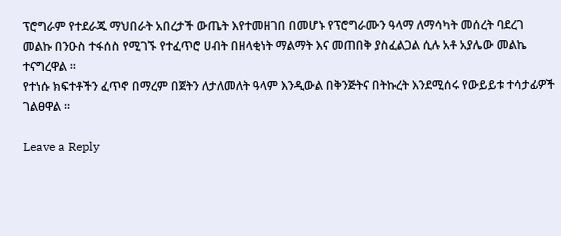ፕሮግራም የተደራጁ ማህበራት አበረታች ውጤት እየተመዘገበ በመሆኑ የፕሮግራሙን ዓላማ ለማሳካት መሰረት ባደረገ መልኩ በንዑስ ተፋሰስ የሚገኙ የተፈጥሮ ሀብት በዘላቂነት ማልማት እና መጠበቅ ያስፈልጋል ሲሉ አቶ አያሌው መልኬ ተናግረዋል ።
የተነሱ ክፍተቶችን ፈጥኖ በማረም በጀትን ለታለመለት ዓላም እንዲውል በቅንጅትና በትኩረት እንደሚሰሩ የውይይቱ ተሳታፊዎች ገልፀዋል ፡፡

Leave a Reply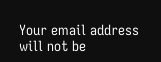Your email address will not be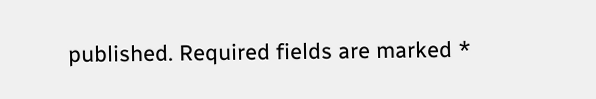published. Required fields are marked *